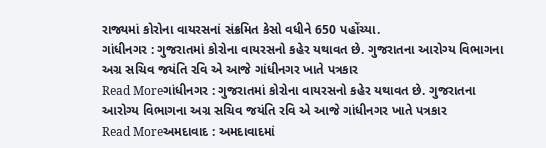રાજ્યમાં કોરોના વાયરસનાં સંક્રમિત કેસો વધીને 650 પહોંચ્યા.
ગાંધીનગર : ગુજરાતમાં કોરોના વાયરસનો કહેર યથાવત છે. ગુજરાતના આરોગ્ય વિભાગના અગ્ર સચિવ જયંતિ રવિ એ આજે ગાંધીનગર ખાતે પત્રકાર
Read Moreગાંધીનગર : ગુજરાતમાં કોરોના વાયરસનો કહેર યથાવત છે. ગુજરાતના આરોગ્ય વિભાગના અગ્ર સચિવ જયંતિ રવિ એ આજે ગાંધીનગર ખાતે પત્રકાર
Read Moreઅમદાવાદ : અમદાવાદમાં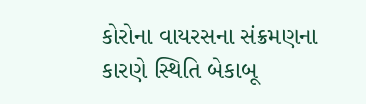કોરોના વાયરસના સંક્રમણના કારણે સ્થિતિ બેકાબૂ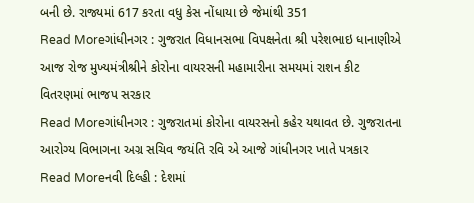બની છે. રાજ્યમાં 617 કરતા વધુ કેસ નોંધાયા છે જેમાંથી 351
Read Moreગાંધીનગર : ગુજરાત વિધાનસભા વિપક્ષનેતા શ્રી પરેશભાઇ ધાનાણીએ આજ રોજ મુખ્યમંત્રીશ્રીને કોરોના વાયરસની મહામારીના સમયમાં રાશન કીટ વિતરણમાં ભાજપ સરકાર
Read Moreગાંધીનગર : ગુજરાતમાં કોરોના વાયરસનો કહેર યથાવત છે. ગુજરાતના આરોગ્ય વિભાગના અગ્ર સચિવ જયંતિ રવિ એ આજે ગાંધીનગર ખાતે પત્રકાર
Read Moreનવી દિલ્હી : દેશમાં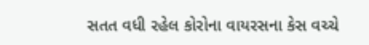સતત વધી રહેલ કોરોના વાયરસના કેસ વચ્ચે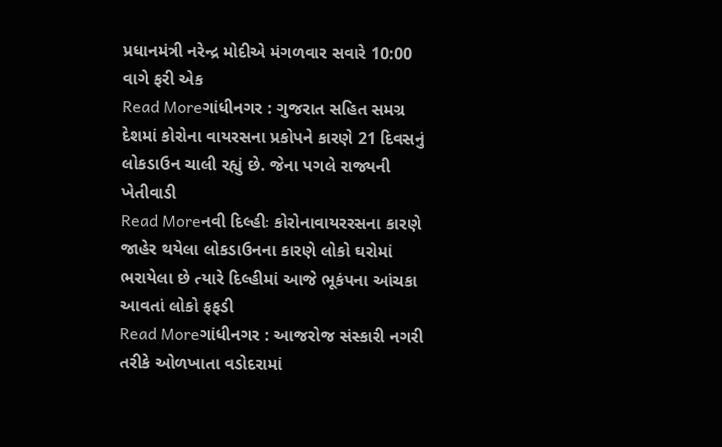પ્રધાનમંત્રી નરેન્દ્ર મોદીએ મંગળવાર સવારે 10:00 વાગે ફરી એક
Read Moreગાંધીનગર : ગુજરાત સહિત સમગ્ર દેશમાં કોરોના વાયરસના પ્રકોપને કારણે 21 દિવસનું લોકડાઉન ચાલી રહ્યું છે. જેના પગલે રાજ્યની ખેતીવાડી
Read Moreનવી દિલ્હીઃ કોરોનાવાયરરસના કારણે જાહેર થયેલા લોકડાઉનના કારણે લોકો ઘરોમાં ભરાયેલા છે ત્યારે દિલ્હીમાં આજે ભૂકંપના આંચકા આવતાં લોકો ફફડી
Read Moreગાંધીનગર : આજરોજ સંસ્કારી નગરી તરીકે ઓળખાતા વડોદરામાં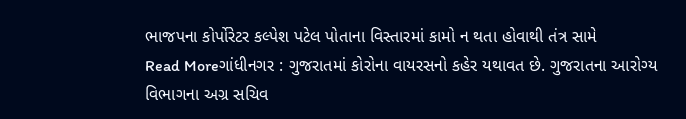ભાજપના કોર્પોરેટર કલ્પેશ પટેલ પોતાના વિસ્તારમાં કામો ન થતા હોવાથી તંત્ર સામે
Read Moreગાંધીનગર : ગુજરાતમાં કોરોના વાયરસનો કહેર યથાવત છે. ગુજરાતના આરોગ્ય વિભાગના અગ્ર સચિવ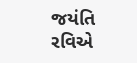જયંતિ રવિએ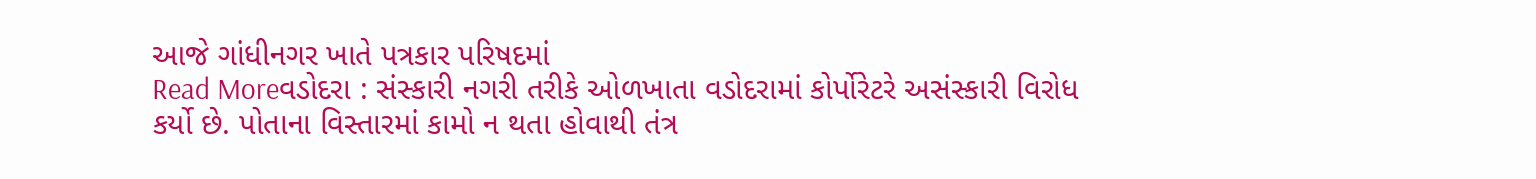આજે ગાંધીનગર ખાતે પત્રકાર પરિષદમાં
Read Moreવડોદરા : સંસ્કારી નગરી તરીકે ઓળખાતા વડોદરામાં કોર્પોરેટરે અસંસ્કારી વિરોધ કર્યો છે. પોતાના વિસ્તારમાં કામો ન થતા હોવાથી તંત્ર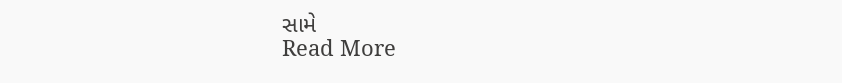સામે
Read More